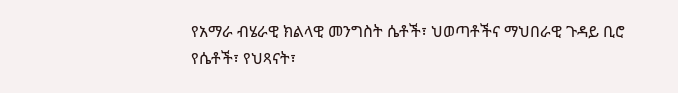የአማራ ብሄራዊ ክልላዊ መንግስት ሴቶች፣ ህወጣቶችና ማህበራዊ ጉዳይ ቢሮ የሴቶች፣ የህጻናት፣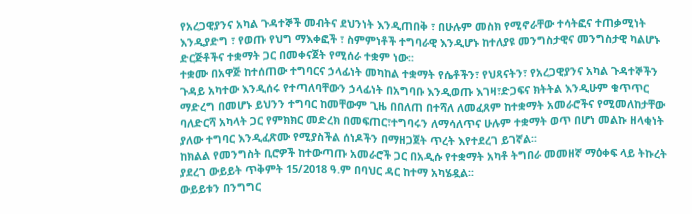የአረጋዊያንና አካል ጉዳተኞች መብትና ደህንነት እንዲጠበቅ ፣ በሁሉም መስክ የሚኖራቸው ተሳትፎና ተጠቃሚነት እንዲያድግ ፣ የወጡ የህግ ማእቀፎች ፣ ስምምነቶች ተግባራዊ እንዲሆኑ ከተለያዩ መንግስታዊና መንግስታዊ ካልሆኑ ድርጅቶችና ተቋማት ጋር በመቀናጀት የሚሰራ ተቋም ነው፡፡
ተቋሙ በአዋጅ ከተሰጠው ተግባርና ኃላፊነት መካከል ተቋማት የሴቶችን፣ የህጻናትን፣ የአረጋዊያንና አካል ጉዳተኞችን ጉዳይ አካተው እንዲሰሩ የተጣለባቸውን ኃላፊነት በአግባቡ እንዲወጡ እገዛ፣ድጋፍና ክትትል እንዲሁም ቁጥጥር ማድረግ በመሆኑ ይህንን ተግባር ከመቸውም ጊዜ በበለጠ በተሻለ ለመፈጸም ከተቋማት አመራሮችና የሚመለከታቸው ባለድርሻ አካላት ጋር የምክክር መድረክ በመፍጠር፣ተግባሩን ለማሳለጥና ሁሉም ተቋማት ወጥ በሆነ መልኩ ዘላቂነት ያለው ተግባር እንዲፈጽሙ የሚያስችል ሰነዶችን በማዘጋጀት ጥረት እየተደረገ ይገኛል፡፡
ከክልል የመንግስት ቢሮዎች ከተውጣጡ አመራሮች ጋር በአዲሱ የተቋማት አካቶ ትግበራ መመዘኛ ማዕቀፍ ላይ ትኩረት ያደረገ ውይይት ጥቅምት 15/2018 ዓ.ም በባህር ዳር ከተማ አካሄዷል፡፡
ውይይቱን በንግግር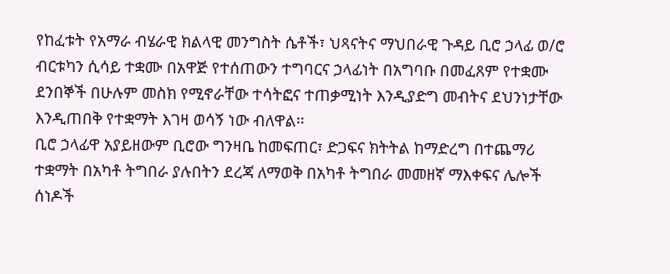የከፈቱት የአማራ ብሄራዊ ክልላዊ መንግስት ሴቶች፣ ህጻናትና ማህበራዊ ጉዳይ ቢሮ ኃላፊ ወ/ሮ ብርቱካን ሲሳይ ተቋሙ በአዋጅ የተሰጠውን ተግባርና ኃላፊነት በአግባቡ በመፈጸም የተቋሙ ደንበኞች በሁሉም መስክ የሚኖራቸው ተሳትፎና ተጠቃሚነት እንዲያድግ መብትና ደህንነታቸው እንዲጠበቅ የተቋማት እገዛ ወሳኝ ነው ብለዋል፡፡
ቢሮ ኃላፊዋ አያይዘውም ቢሮው ግንዛቤ ከመፍጠር፣ ድጋፍና ክትትል ከማድረግ በተጨማሪ ተቋማት በአካቶ ትግበራ ያሉበትን ደረጃ ለማወቅ በአካቶ ትግበራ መመዘኛ ማእቀፍና ሌሎች ሰነዶች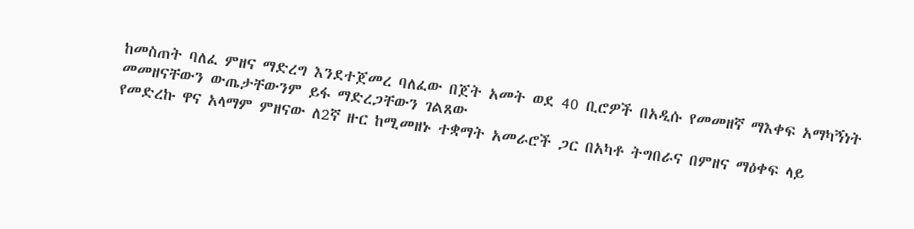ከመስጠት ባለፈ ምዘና ማድረግ እንደተጀመረ ባለፈው በጀት አመት ወደ 40 ቢሮዎች በአዲሱ የመመዘኛ ማእቀፍ አማካኝነት መመዘናቸውን ውጤታቸውንም ይፋ ማድረጋቸውን ገልጸው
የመድረኩ ዋና አላማም ምዘናው ለ2ኛ ዙር ከሚመዘኑ ተቋማት አመራሮች ጋር በአካቶ ትግበራና በምዘና ማዕቀፍ ላይ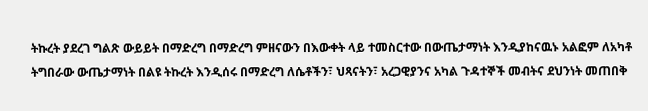ትኩረት ያደረገ ግልጽ ውይይት በማድረግ በማድረግ ምዘናውን በእውቀት ላይ ተመስርተው በውጤታማነት እንዲያከናዉኑ አልፎም ለአካቶ ትግበራው ውጤታማነት በልዩ ትኩረት እንዲሰሩ በማድረግ ለሴቶችን፣ ህጻናትን፣ አረጋዊያንና አካል ጉዳተኞች መብትና ደህንነት መጠበቅ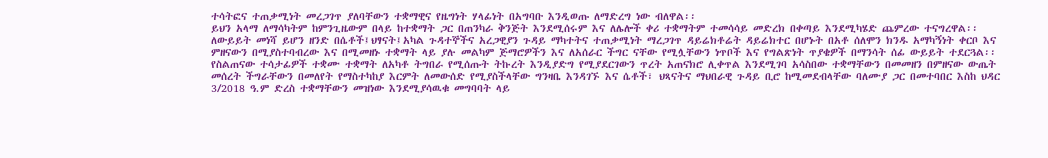ተሳትፎና ተጠቃሚነት መረጋገጥ ያለባቸውን ተቋማዊና የዜግነት ሃላፊነት በአግባቡ እንዲወጡ ለማድረግ ነው ብለዋል፡፡
ይህን አላማ ለማሳካትም ከምንጊዜውም በላይ ከተቋማት ጋር በጠንካራ ቅንጅት እንደሚሰሩም እና ለሌሎች ቀሪ ተቋማትም ተመሳሳይ መድረክ በቀጣይ እንደሚካሄድ ጨምረው ተናግረዋል፡፡
ለውይይት መነሻ ይሆን ዘንድ በሴቶች፤ህፃናት፤አካል ጉዳተኞችና አረጋዊያን ጉዳይ ማካተትና ተጠቃሚነት ማረጋገጥ ዳይሬክቶሬት ዳይሬክተር በሆኑት በአቶ ሰለሞን ክንዱ አማካኝነት ቀርቦ እና ምዘናውን በሚያስተባብረው እና በሚመዘኑ ተቋማት ላይ ያሉ መልካም ጅማሮዎችን እና ለአሰራር ችግር ናቸው የሚሏቸውን ነጥቦች እና የግልጽነት ጥያቄዎች በማንሳት ሰፊ ውይይት ተደርጓል፡፡
የስልጠናው ተሳታፊዎች ተቋሙ ተቋማት ለአካቶ ትግበራ የሚሰጡት ትኩረት እንዲያድግ የሚያደርገውን ጥረት አጠናክሮ ሊቀጥል እንደሚገባ አሳስበው ተቋማቸውን በመመዘን በምዘናው ውጤት መሰረት ችግራቸውን በመለየት የማስተካከያ እርምት ለመውሰድ የሚያስችላቸው ግንዛቤ እንዳገኙ እና ሴቶች፣ ህጻናትና ማህበራዊ ጉዳይ ቢሮ ከሚመደብላቸው ባለሙያ ጋር በመተባበር እስከ ህዳር 3/2018 ዓ.ም ድረስ ተቋማቸውን መዝነው እንደሚያሳዉቁ መግባባት ላይ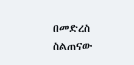በመድረስ ስልጠናው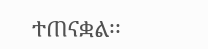ተጠናቋል፡፡